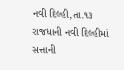નવી દિલ્હી,તા.૧૩
રાજધાની નવી દિલ્હીમાં સત્તાની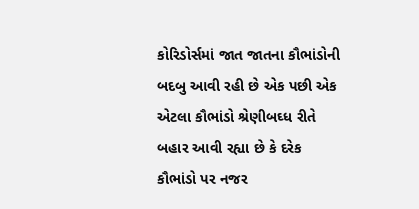કોરિડોર્સમાં જાત જાતના કૌભાંડોની બદબુ આવી રહી છે એક પછી એક એટલા કૌભાંડો શ્રેણીબઘ્ધ રીતે બહાર આવી રહ્યા છે કે દરેક કૌભાંડો પર નજર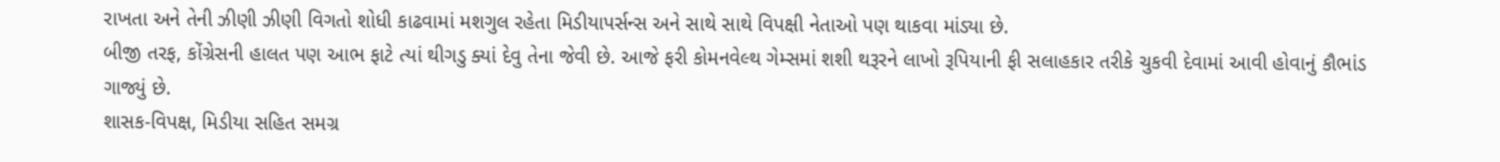રાખતા અને તેની ઝીણી ઝીણી વિગતો શોધી કાઢવામાં મશગુલ રહેતા મિડીયાપર્સન્સ અને સાથે સાથે વિપક્ષી નેતાઓ પણ થાકવા માંડ્યા છે.
બીજી તરફ, કોંગ્રેસની હાલત પણ આભ ફાટે ત્યાં થીગડુ ક્યાં દેવુ તેના જેવી છે. આજે ફરી કોમનવેલ્થ ગેમ્સમાં શશી થરૂરને લાખો રૂપિયાની ફી સલાહકાર તરીકે ચુકવી દેવામાં આવી હોવાનું કૌભાંડ ગાજ્યું છે.
શાસક-વિપક્ષ, મિડીયા સહિત સમગ્ર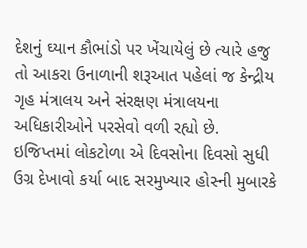દેશનું ઘ્યાન કૌભાંડો પર ખેંચાયેલું છે ત્યારે હજુ તો આકરા ઉનાળાની શરૂઆત પહેલાં જ કેન્દ્રીય ગૃહ મંત્રાલય અને સંરક્ષણ મંત્રાલયના અધિકારીઓને પરસેવો વળી રહ્યો છે.
ઇજિપ્તમાં લોકટોળા એ દિવસોના દિવસો સુધી ઉગ્ર દેખાવો કર્યા બાદ સરમુખ્યાર હોસ્ની મુબારકે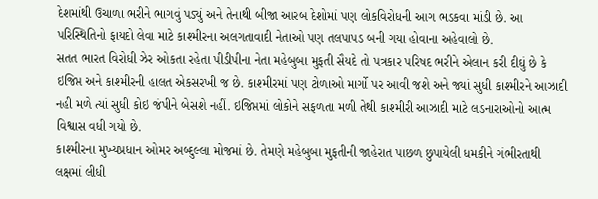દેશમાંથી ઉચાળા ભરીને ભાગવું પડ્યું અને તેનાથી બીજા આરબ દેશોમાં પણ લોકવિરોધની આગ ભડકવા માંડી છે. આ પરિસ્થિતિનો ફાયદો લેવા માટે કાશ્મીરના અલગતાવાદી નેતાઓ પણ તલપાપડ બની ગયા હોવાના અહેવાલો છે.
સતત ભારત વિરોધી ઝેર ઓકતા રહેતા પીડીપીના નેતા મહેબુબા મુફતી સૈયદે તો પત્રકાર પરિષદ ભરીને એલાન કરી દીઘું છે કે ઇજિપ્ત અને કાશ્મીરની હાલત એકસરખી જ છે. કાશ્મીરમાં પણ ટોળાઓ માર્ગો પર આવી જશે અને જ્યાં સુધી કાશ્મીરને આઝાદી નહી મળે ત્યાં સુધી કોઇ જંપીને બેસશે નહીં. ઇજિપ્તમાં લોકોને સફળતા મળી તેથી કાશ્મીરી આઝાદી માટે લડનારાઓનો આત્મ વિશ્વાસ વધી ગયો છે.
કાશ્મીરના મુખ્યપ્રધાન ઓમર અબ્દુલ્લા મોજમાં છે. તેમણે મહેબુબા મુફતીની જાહેરાત પાછળ છુપાયેલી ધમકીને ગંભીરતાથી લક્ષમાં લીધી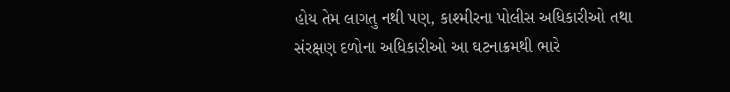હોય તેમ લાગતુ નથી પણ, કાશ્મીરના પોલીસ અધિકારીઓ તથા સંરક્ષણ દળોના અધિકારીઓ આ ઘટનાક્રમથી ભારે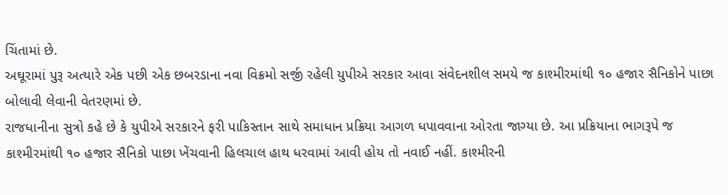ચિંતામાં છે.
અઘૂરામાં પુરૂ અત્યારે એક પછી એક છબરડાના નવા વિક્રમો સર્જી રહેલી યુપીએ સરકાર આવા સંવેદનશીલ સમયે જ કાશ્મીરમાંથી ૧૦ હજાર સૈનિકોને પાછા બોલાવી લેવાની વેતરણમાં છે.
રાજધાનીના સુત્રો કહે છે કે યુપીએ સરકારને ફરી પાકિસ્તાન સાથે સમાધાન પ્રક્રિયા આગળ ધપાવવાના ઓરતા જાગ્યા છે. આ પ્રક્રિયાના ભાગરૂપે જ કાશ્મીરમાંથી ૧૦ હજાર સૈનિકો પાછા ખેંચવાની હિલચાલ હાથ ધરવામાં આવી હોય તો નવાઈ નહીં. કાશ્મીરની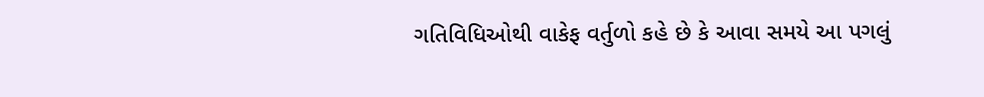ગતિવિધિઓથી વાકેફ વર્તુળો કહે છે કે આવા સમયે આ પગલું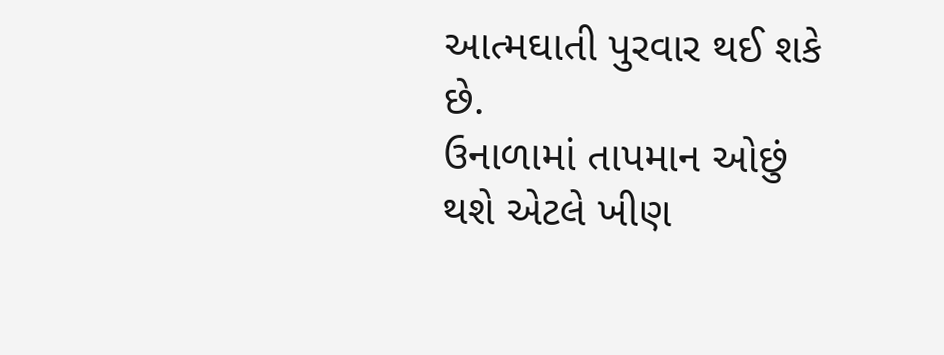આત્મઘાતી પુરવાર થઈ શકે છે.
ઉનાળામાં તાપમાન ઓછું થશે એટલે ખીણ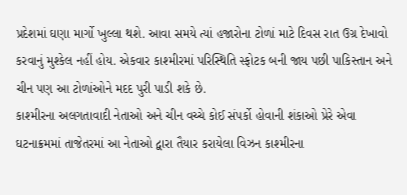પ્રદેશમાં ઘણા માર્ગો ખુલ્લા થશે. આવા સમયે ત્યાં હજારોના ટોળાં માટે દિવસ રાત ઉગ્ર દેખાવો કરવાનું મુશ્કેલ નહીં હોય. એકવાર કાશ્મીરમાં પરિસ્થિતિ સ્ફોટક બની જાય પછી પાકિસ્તાન અને ચીન પણ આ ટોળાંઓને મદદ પુરી પાડી શકે છે.
કાશ્મીરના અલગતાવાદી નેતાઓ અને ચીન વચ્ચે કોઈ સંપર્કો હોવાની શંકાઓ પ્રેરે એવા ઘટનાક્રમમાં તાજેતરમાં આ નેતાઓ દ્વારા તૈયાર કરાયેલા વિઝન કાશ્મીરના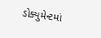ડોક્યુમેન્ટમાં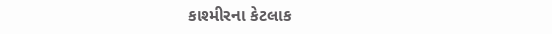કાશ્મીરના કેટલાક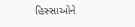હિસ્સાઓને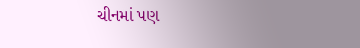ચીનમાં પણ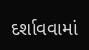દર્શાવવામાં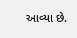આવ્યા છે.